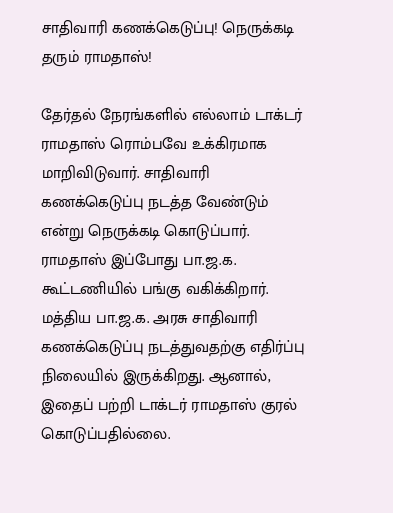சாதிவாரி கணக்கெடுப்பு! நெருக்கடி தரும் ராமதாஸ்!

தேர்தல் நேரங்களில் எல்லாம் டாக்டர் ராமதாஸ் ரொம்பவே உக்கிரமாக மாறிவிடுவார். சாதிவாரி கணக்கெடுப்பு நடத்த வேண்டும் என்று நெருக்கடி கொடுப்பார். ராமதாஸ் இப்போது பா.ஜ.க. கூட்டணியில் பங்கு வகிக்கிறார். மத்திய பா.ஜ.க. அரசு சாதிவாரி கணக்கெடுப்பு நடத்துவதற்கு எதிர்ப்பு நிலையில் இருக்கிறது. ஆனால், இதைப் பற்றி டாக்டர் ராமதாஸ் குரல் கொடுப்பதில்லை.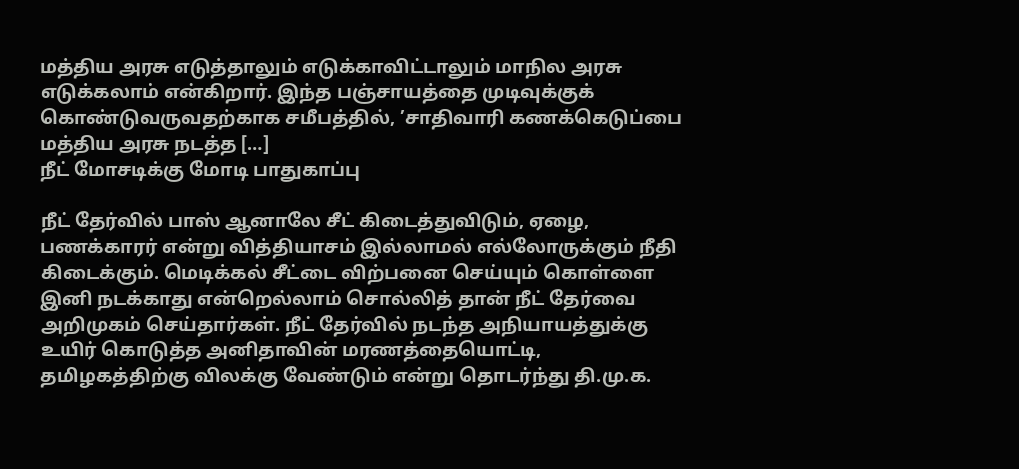மத்திய அரசு எடுத்தாலும் எடுக்காவிட்டாலும் மாநில அரசு எடுக்கலாம் என்கிறார். இந்த பஞ்சாயத்தை முடிவுக்குக் கொண்டுவருவதற்காக சமீபத்தில், ’சாதிவாரி கணக்கெடுப்பை மத்திய அரசு நடத்த […]
நீட் மோசடிக்கு மோடி பாதுகாப்பு

நீட் தேர்வில் பாஸ் ஆனாலே சீட் கிடைத்துவிடும், ஏழை, பணக்காரர் என்று வித்தியாசம் இல்லாமல் எல்லோருக்கும் நீதி கிடைக்கும். மெடிக்கல் சீட்டை விற்பனை செய்யும் கொள்ளை இனி நடக்காது என்றெல்லாம் சொல்லித் தான் நீட் தேர்வை அறிமுகம் செய்தார்கள். நீட் தேர்வில் நடந்த அநியாயத்துக்கு உயிர் கொடுத்த அனிதாவின் மரணத்தையொட்டி, தமிழகத்திற்கு விலக்கு வேண்டும் என்று தொடர்ந்து தி.மு.க.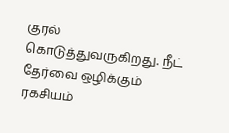குரல் கொடுத்துவருகிறது. நீட் தேர்வை ஒழிக்கும் ரகசியம்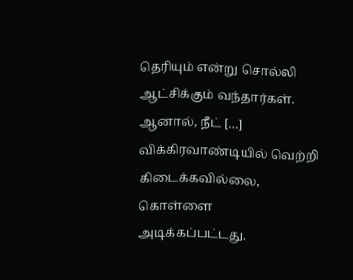தெரியும் என்று சொல்லி ஆட்சிக்கும் வந்தார்கள். ஆனால், நீட் […]
விக்கிரவாண்டியில் வெற்றி கிடைக்கவில்லை, கொள்ளை அடிக்கப்பட்டது.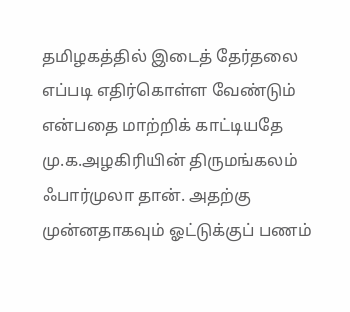தமிழகத்தில் இடைத் தேர்தலை எப்படி எதிர்கொள்ள வேண்டும் என்பதை மாற்றிக் காட்டியதே மு.க.அழகிரியின் திருமங்கலம் ஃபார்முலா தான். அதற்கு முன்னதாகவும் ஓட்டுக்குப் பணம்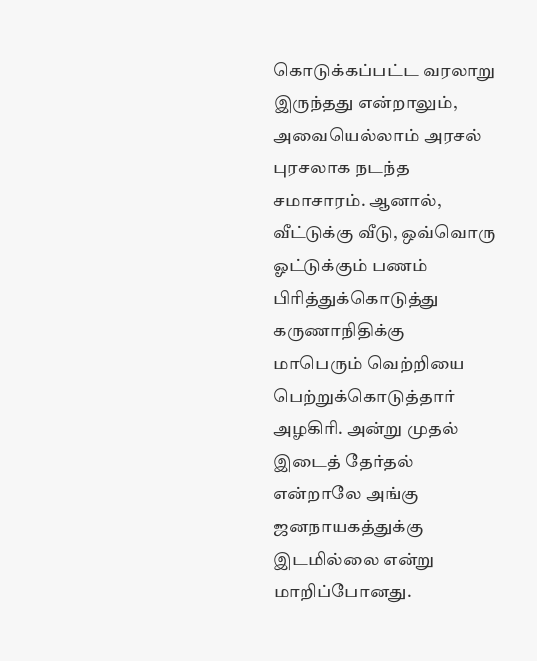கொடுக்கப்பட்ட வரலாறு இருந்தது என்றாலும், அவையெல்லாம் அரசல் புரசலாக நடந்த சமாசாரம். ஆனால், வீட்டுக்கு வீடு, ஒவ்வொரு ஓட்டுக்கும் பணம் பிரித்துக்கொடுத்து கருணாநிதிக்கு மாபெரும் வெற்றியை பெற்றுக்கொடுத்தார் அழகிரி. அன்று முதல் இடைத் தேர்தல் என்றாலே அங்கு ஜனநாயகத்துக்கு இடமில்லை என்று மாறிப்போனது.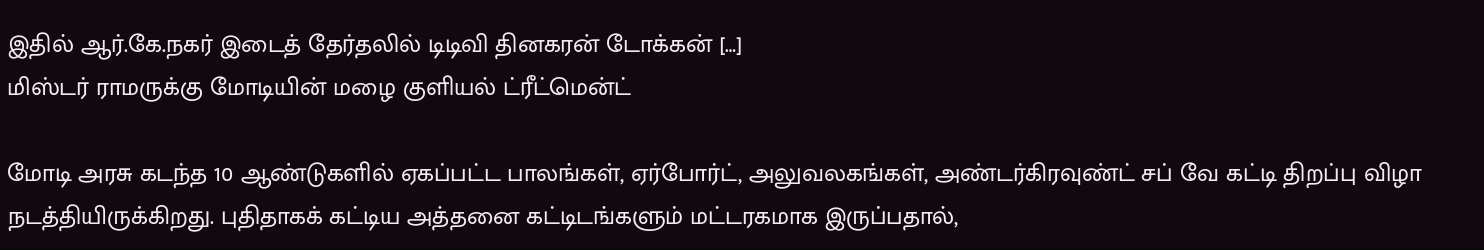இதில் ஆர்.கே.நகர் இடைத் தேர்தலில் டிடிவி தினகரன் டோக்கன் […]
மிஸ்டர் ராமருக்கு மோடியின் மழை குளியல் ட்ரீட்மென்ட்

மோடி அரசு கடந்த 10 ஆண்டுகளில் ஏகப்பட்ட பாலங்கள், ஏர்போர்ட், அலுவலகங்கள், அண்டர்கிரவுண்ட் சப் வே கட்டி திறப்பு விழா நடத்தியிருக்கிறது. புதிதாகக் கட்டிய அத்தனை கட்டிடங்களும் மட்டரகமாக இருப்பதால்,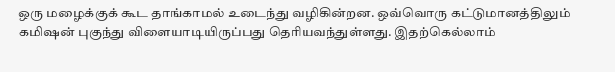ஒரு மழைக்குக் கூட தாங்காமல் உடைந்து வழிகின்றன. ஒவ்வொரு கட்டுமானத்திலும் கமிஷன் புகுந்து விளையாடியிருப்பது தெரியவந்துள்ளது. இதற்கெல்லாம்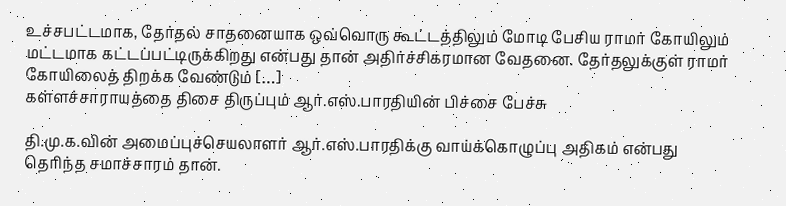உச்சபட்டமாக, தேர்தல் சாதனையாக ஒவ்வொரு கூட்டத்திலும் மோடி பேசிய ராமர் கோயிலும் மட்டமாக கட்டப்பட்டிருக்கிறது என்பது தான் அதிர்ச்சிகரமான வேதனை. தேர்தலுக்குள் ராமர் கோயிலைத் திறக்க வேண்டும் […]
கள்ளச்சாராயத்தை திசை திருப்பும் ஆர்.எஸ்.பாரதியின் பிச்சை பேச்சு

தி.மு.க.வின் அமைப்புச்செயலாளர் ஆர்.எஸ்.பாரதிக்கு வாய்க்கொழுப்பு அதிகம் என்பது தெரிந்த சமாச்சாரம் தான்.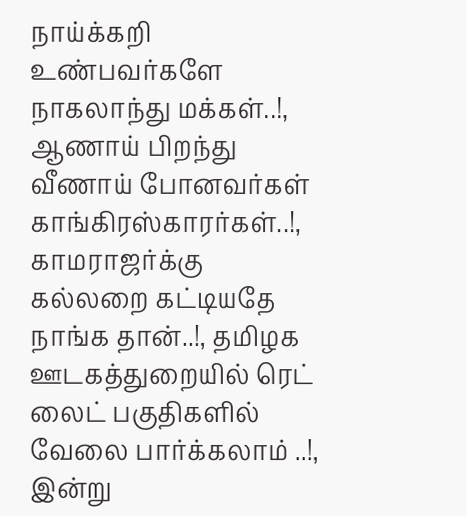நாய்க்கறி உண்பவர்களே நாகலாந்து மக்கள்..!, ஆணாய் பிறந்து வீணாய் போனவர்கள் காங்கிரஸ்காரர்கள்..!, காமராஜர்க்கு கல்லறை கட்டியதே நாங்க தான்..!, தமிழக ஊடகத்துறையில் ரெட் லைட் பகுதிகளில் வேலை பார்க்கலாம் ..!, இன்று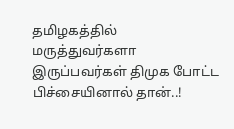தமிழகத்தில் மருத்துவர்களா இருப்பவர்கள் திமுக போட்ட பிச்சையினால் தான்..!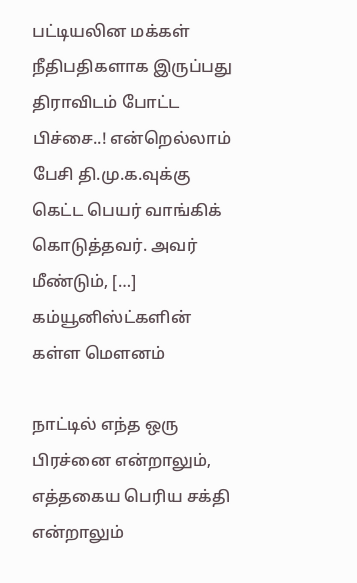பட்டியலின மக்கள் நீதிபதிகளாக இருப்பது திராவிடம் போட்ட பிச்சை..! என்றெல்லாம் பேசி தி.மு.க.வுக்கு கெட்ட பெயர் வாங்கிக் கொடுத்தவர். அவர் மீண்டும், […]
கம்யூனிஸ்ட்களின் கள்ள மெளனம்

நாட்டில் எந்த ஒரு பிரச்னை என்றாலும், எத்தகைய பெரிய சக்தி என்றாலும்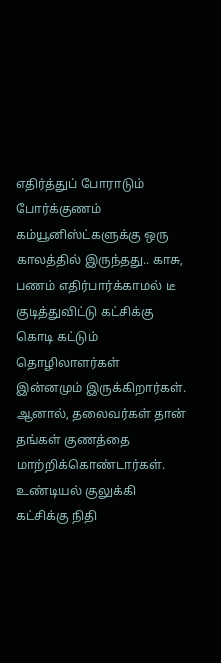எதிர்த்துப் போராடும் போர்க்குணம் கம்யூனிஸ்ட்களுக்கு ஒரு காலத்தில் இருந்தது.. காசு, பணம் எதிர்பார்க்காமல் டீ குடித்துவிட்டு கட்சிக்கு கொடி கட்டும் தொழிலாளர்கள் இன்னமும் இருக்கிறார்கள். ஆனால், தலைவர்கள் தான் தங்கள் குணத்தை மாற்றிக்கொண்டார்கள். உண்டியல் குலுக்கி கட்சிக்கு நிதி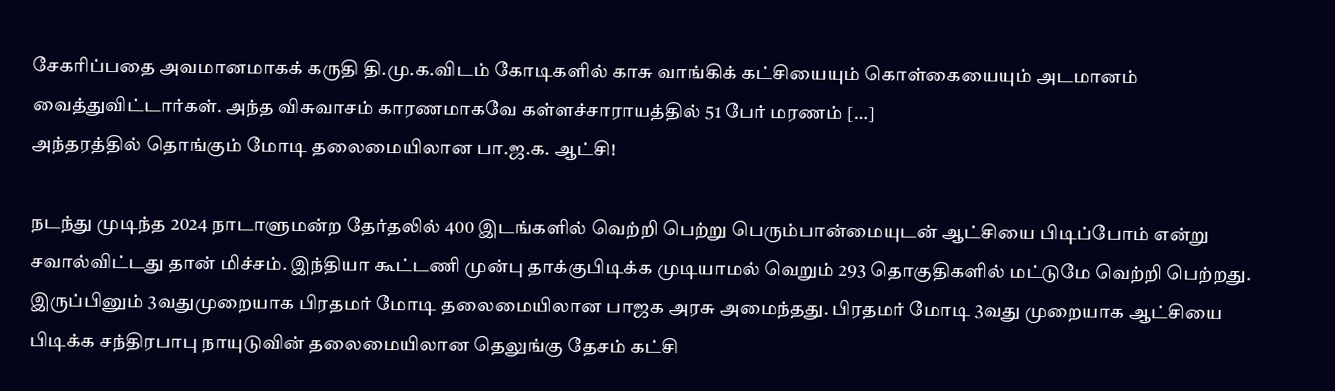சேகரிப்பதை அவமானமாகக் கருதி தி.மு.க.விடம் கோடிகளில் காசு வாங்கிக் கட்சியையும் கொள்கையையும் அடமானம் வைத்துவிட்டார்கள். அந்த விசுவாசம் காரணமாகவே கள்ளச்சாராயத்தில் 51 பேர் மரணம் […]
அந்தரத்தில் தொங்கும் மோடி தலைமையிலான பா.ஜ.க. ஆட்சி!

நடந்து முடிந்த 2024 நாடாளுமன்ற தேர்தலில் 400 இடங்களில் வெற்றி பெற்று பெரும்பான்மையுடன் ஆட்சியை பிடிப்போம் என்று சவால்விட்டது தான் மிச்சம். இந்தியா கூட்டணி முன்பு தாக்குபிடிக்க முடியாமல் வெறும் 293 தொகுதிகளில் மட்டுமே வெற்றி பெற்றது. இருப்பினும் 3வதுமுறையாக பிரதமர் மோடி தலைமையிலான பாஜக அரசு அமைந்தது. பிரதமர் மோடி 3வது முறையாக ஆட்சியை பிடிக்க சந்திரபாபு நாயுடுவின் தலைமையிலான தெலுங்கு தேசம் கட்சி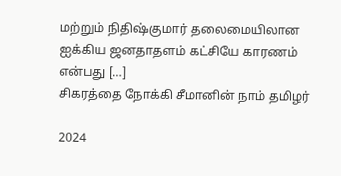மற்றும் நிதிஷ்குமார் தலைமையிலான ஐக்கிய ஜனதாதளம் கட்சியே காரணம் என்பது […]
சிகரத்தை நோக்கி சீமானின் நாம் தமிழர்

2024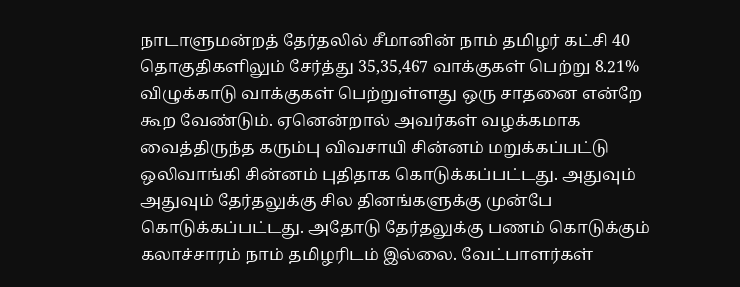நாடாளுமன்றத் தேர்தலில் சீமானின் நாம் தமிழர் கட்சி 40 தொகுதிகளிலும் சேர்த்து 35,35,467 வாக்குகள் பெற்று 8.21% விழுக்காடு வாக்குகள் பெற்றுள்ளது ஒரு சாதனை என்றே கூற வேண்டும். ஏனென்றால் அவர்கள் வழக்கமாக வைத்திருந்த கரும்பு விவசாயி சின்னம் மறுக்கப்பட்டு ஒலிவாங்கி சின்னம் புதிதாக கொடுக்கப்பட்டது. அதுவும் அதுவும் தேர்தலுக்கு சில தினங்களுக்கு முன்பே கொடுக்கப்பட்டது. அதோடு தேர்தலுக்கு பணம் கொடுக்கும் கலாச்சாரம் நாம் தமிழரிடம் இல்லை. வேட்பாளர்கள்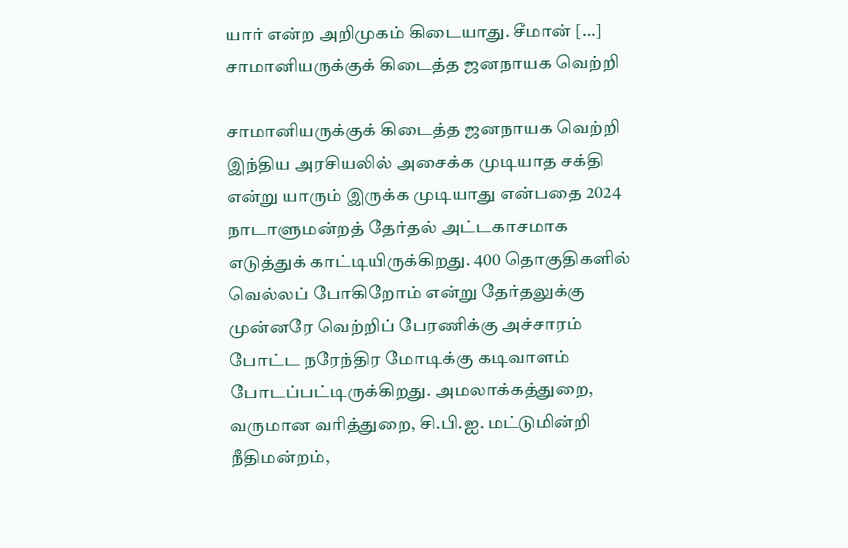யார் என்ற அறிமுகம் கிடையாது. சீமான் […]
சாமானியருக்குக் கிடைத்த ஜனநாயக வெற்றி

சாமானியருக்குக் கிடைத்த ஜனநாயக வெற்றி இந்திய அரசியலில் அசைக்க முடியாத சக்தி என்று யாரும் இருக்க முடியாது என்பதை 2024 நாடாளுமன்றத் தேர்தல் அட்டகாசமாக எடுத்துக் காட்டியிருக்கிறது. 400 தொகுதிகளில் வெல்லப் போகிறோம் என்று தேர்தலுக்கு முன்னரே வெற்றிப் பேரணிக்கு அச்சாரம் போட்ட நரேந்திர மோடிக்கு கடிவாளம் போடப்பட்டிருக்கிறது. அமலாக்கத்துறை, வருமான வரித்துறை, சி.பி.ஐ. மட்டுமின்றி நீதிமன்றம்,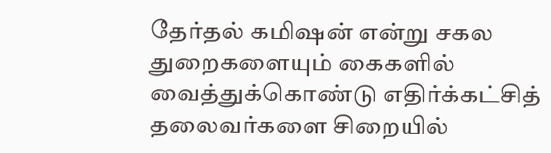தேர்தல் கமிஷன் என்று சகல துறைகளையும் கைகளில் வைத்துக்கொண்டு எதிர்க்கட்சித் தலைவர்களை சிறையில்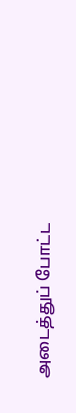அடைத்துப் போட்ட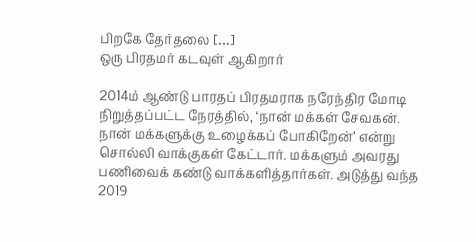பிறகே தேர்தலை […]
ஒரு பிரதமர் கடவுள் ஆகிறார்

2014ம் ஆண்டு பாரதப் பிரதமராக நரேந்திர மோடி நிறுத்தப்பட்ட நேரத்தில், ‘நான் மக்கள் சேவகன். நான் மக்களுக்கு உழைக்கப் போகிறேன்’ என்று சொல்லி வாக்குகள் கேட்டார். மக்களும் அவரது பணிவைக் கண்டு வாக்களித்தார்கள். அடுத்து வந்த 2019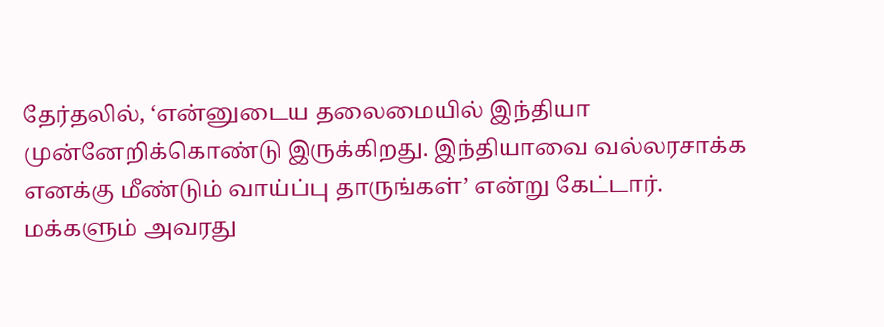தேர்தலில், ‘என்னுடைய தலைமையில் இந்தியா முன்னேறிக்கொண்டு இருக்கிறது. இந்தியாவை வல்லரசாக்க எனக்கு மீண்டும் வாய்ப்பு தாருங்கள்’ என்று கேட்டார். மக்களும் அவரது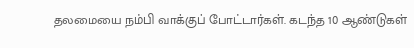தலமையை நம்பி வாக்குப் போட்டார்கள். கடந்த 10 ஆண்டுகள்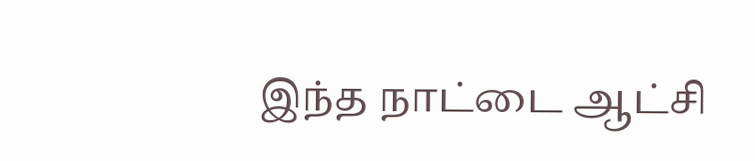இந்த நாட்டை ஆட்சி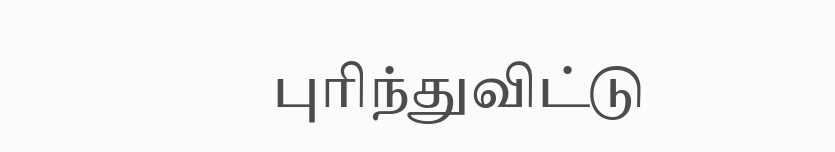புரிந்துவிட்டு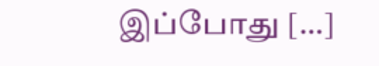இப்போது […]